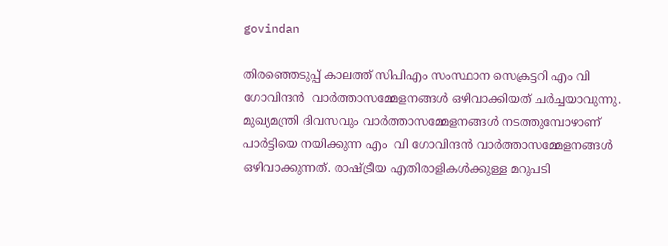govindan

തിരഞ്ഞെടുപ്പ് കാലത്ത് സിപിഎം സംസ്ഥാന സെക്രട്ടറി എം വി  ഗോവിന്ദന്‍  വാര്‍ത്താസമ്മേളനങ്ങള്‍ ഒഴിവാക്കിയത് ചര്‍ച്ചയാവുന്നു. മുഖ്യമന്ത്രി ദിവസവും വാര്‍ത്താസമ്മേളനങ്ങള്‍ നടത്തുമ്പോഴാണ് പാര്‍ട്ടിയെ നയിക്കുന്ന എം  വി ഗോവിന്ദന്‍ വാര്‍ത്താസമ്മേളനങ്ങള്‍ ഒഴിവാക്കുന്നത്. രാഷ്ട്രീയ എതിരാളികള്‍ക്കുള്ള മറുപടി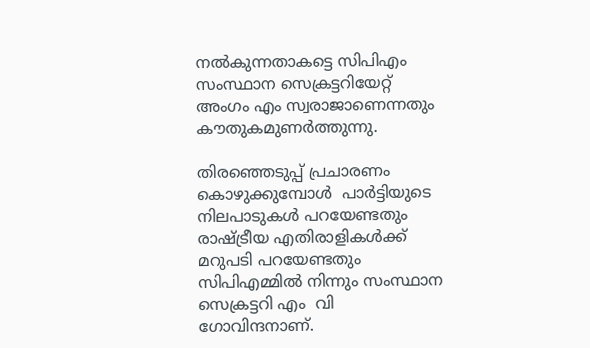നല്‍കുന്നതാകട്ടെ സിപിഎം സംസ്ഥാന സെക്രട്ടറിയേറ്റ് അംഗം എം സ്വരാജാണെന്നതും കൗതുകമുണര്‍ത്തുന്നു.

തിരഞ്ഞെടുപ്പ് പ്രചാരണം കൊഴുക്കുമ്പോള്‍  പാര്‍ട്ടിയുടെ നിലപാടുകള്‍ പറയേണ്ടതും രാഷ്ട്രീയ എതിരാളികള്‍ക്ക് മറുപടി പറയേണ്ടതും സിപിഎമ്മില്‍ നിന്നും സംസ്ഥാന സെക്രട്ടറി എം  വി ഗോവിന്ദനാണ്.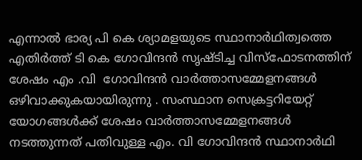എന്നാല്‍ ഭാര്യ പി കെ ശ്യാമളയുടെ സ്ഥാനാര്‍ഥിത്വത്തെ എതിര്‍ത്ത് ടി കെ ഗോവിന്ദന്‍ സൃഷ്ടിച്ച വിസ്ഫോടനത്തിന് ശേഷം എം .വി  ഗോവിന്ദന്‍ വാര്‍ത്താസമ്മേളനങ്ങള്‍ ഒഴിവാക്കുകയായിരുന്നു . സംസ്ഥാന സെക്രട്ടറിയേറ്റ് യോഗങ്ങള്‍ക്ക് ശേഷം വാര്‍ത്താസമ്മേളനങ്ങള്‍ നടത്തുന്നത് പതിവുള്ള എം. വി ഗോവിന്ദന്‍ സ്ഥാനാര്‍ഥി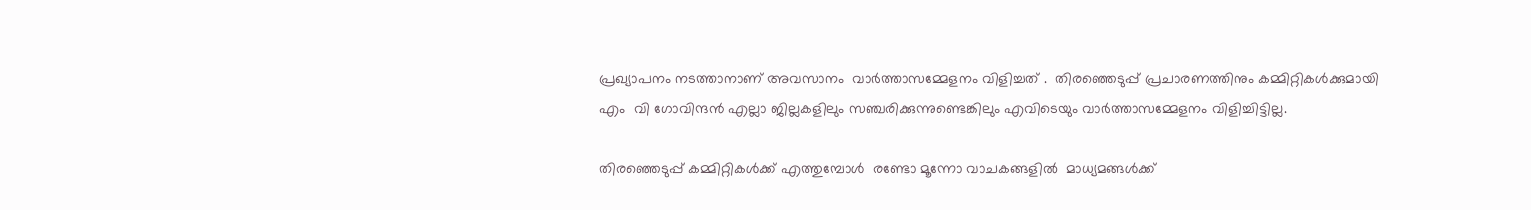പ്രഖ്യാപനം നടത്താനാണ് അവസാനം  വാര്‍ത്താസമ്മേളനം വിളിച്ചത് .  തിരഞ്ഞെടുപ്പ് പ്രചാരണത്തിനും കമ്മിറ്റികള്‍ക്കുമായി എം  വി ഗോവിന്ദന്‍ എല്ലാ ജില്ലകളിലും സഞ്ചരിക്കുന്നുണ്ടെങ്കിലും എവിടെയും വാര്‍ത്താസമ്മേളനം വിളിച്ചിട്ടില്ല.

തിരഞ്ഞെടുപ്പ് കമ്മിറ്റികള്‍ക്ക് എത്തുമ്പോള്‍  രണ്ടോ മൂന്നോ വാചകങ്ങളില്‍  മാധ്യമങ്ങള്‍ക്ക്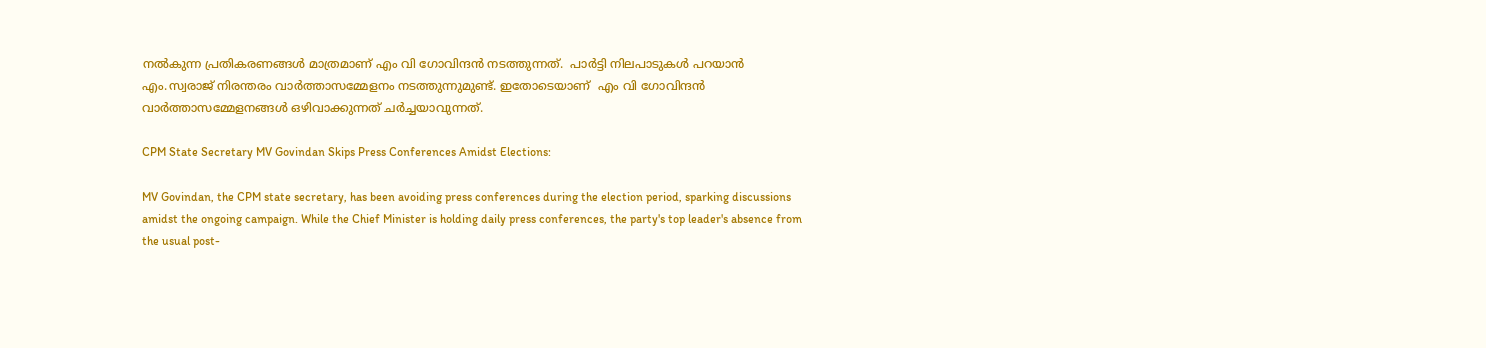നല്‍കുന്ന പ്രതികരണങ്ങള്‍ മാത്രമാണ് എം വി ഗോവിന്ദന്‍ നടത്തുന്നത്.  പാര്‍ട്ടി നിലപാടുകള്‍ പറയാന്‍ എം.സ്വരാജ് നിരന്തരം വാര്‍ത്താസമ്മേളനം നടത്തുന്നുമുണ്ട്. ഇതോടെയാണ്  എം വി ഗോവിന്ദന്‍ വാര്‍ത്താസമ്മേളനങ്ങള്‍ ഒഴിവാക്കുന്നത് ചര്‍ച്ചയാവുന്നത്.

CPM State Secretary MV Govindan Skips Press Conferences Amidst Elections:

MV Govindan, the CPM state secretary, has been avoiding press conferences during the election period, sparking discussions amidst the ongoing campaign. While the Chief Minister is holding daily press conferences, the party's top leader's absence from the usual post-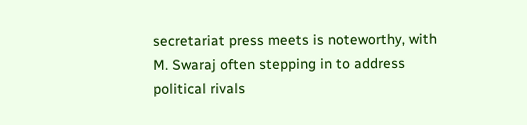secretariat press meets is noteworthy, with M. Swaraj often stepping in to address political rivals